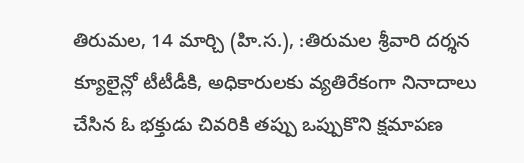తిరుమల, 14 మార్చి (హి.స.), :తిరుమల శ్రీవారి దర్శన క్యూలైన్లో టీటీడీకి, అధికారులకు వ్యతిరేకంగా నినాదాలు చేసిన ఓ భక్తుడు చివరికి తప్పు ఒప్పుకొని క్షమాపణ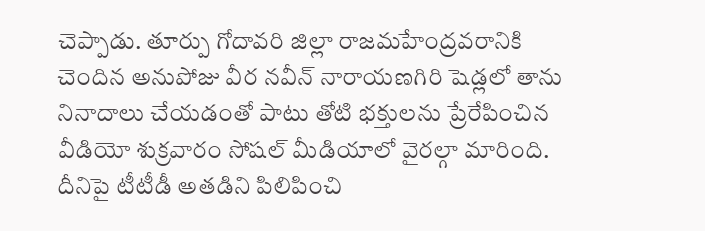చెప్పాడు. తూర్పు గోదావరి జిల్లా రాజమహేంద్రవరానికి చెందిన అనుపోజు వీర నవీన్ నారాయణగిరి షెడ్లలో తాను నినాదాలు చేయడంతో పాటు తోటి భక్తులను ప్రేరేపించిన వీడియో శుక్రవారం సోషల్ మీడియాలో వైరల్గా మారింది. దీనిపై టీటీడీ అతడిని పిలిపించి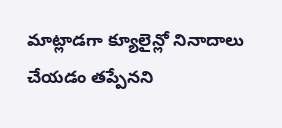మాట్లాడగా క్యూలైన్లో నినాదాలు చేయడం తప్పేనని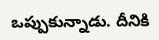ఒప్పుకున్నాడు. దీనికి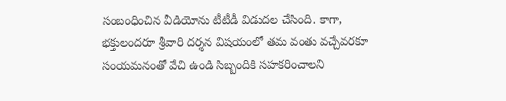సంబంధించిన వీడియోను టీటీడీ విడుదల చేసింది. కాగా, భక్తులందరూ శ్రీవారి దర్శన విషయంలో తమ వంతు వచ్చేవరకూ సంయమనంతో వేచి ఉండి సిబ్బందికి సహకరించాలని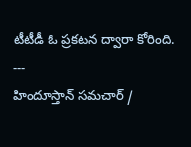టీటీడీ ఓ ప్రకటన ద్వారా కోరింది.
---
హిందూస్తాన్ సమచార్ /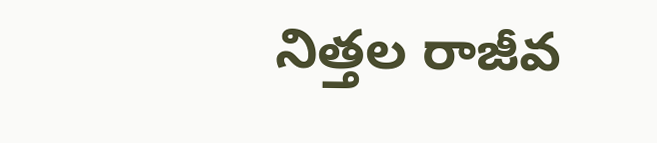నిత్తల రాజీవ